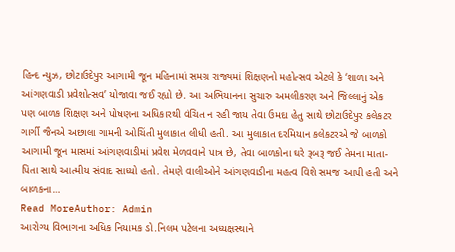હિન્દ ન્યુઝ, છોટાઉદેપુર આગામી જૂન મહિનામાં સમગ્ર રાજ્યમાં શિક્ષણનો મહોત્સવ એટલે કે ‘શાળા અને આંગણવાડી પ્રવેશોત્સવ’ યોજાવા જઈ રહ્યો છે. આ અભિયાનના સુચારુ અમલીકરણ અને જિલ્લાનું એક પણ બાળક શિક્ષણ અને પોષણના અધિકારથી વંચિત ન રહી જાય તેવા ઉમદા હેતુ સાથે છોટાઉદેપુર કલેકટર ગાર્ગી જૈનએ અછાલા ગામની ઓચિંતી મુલાકાત લીધી હતી. આ મુલાકાત દરમિયાન કલેકટરએ જે બાળકો આગામી જૂન માસમાં આંગણવાડીમાં પ્રવેશ મેળવવાને પાત્ર છે, તેવા બાળકોના ઘરે રૂબરૂ જઈ તેમના માતા-પિતા સાથે આત્મીય સંવાદ સાધ્યો હતો. તેમણે વાલીઓને આંગણવાડીના મહત્વ વિશે સમજ આપી હતી અને બાળકના…
Read MoreAuthor: Admin
આરોગ્ય વિભાગના અધિક નિયામક ડો.નિલમ પટેલના અધ્યક્ષસ્થાને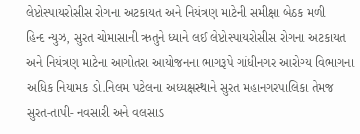લેપ્ટોસ્પાયરોસીસ રોગના અટકાયત અને નિયંત્રણ માટેની સમીક્ષા બેઠક મળી
હિન્દ ન્યુઝ, સુરત ચોમાસાની ઋતુને ધ્યાને લઈ લેપ્ટોસ્પાયરોસીસ રોગના અટકાયત અને નિયંત્રણ માટેના આગોતરા આયોજનના ભાગરૂપે ગાંધીનગર આરોગ્ય વિભાગના અધિક નિયામક ડો.નિલમ પટેલના અધ્યક્ષસ્થાને સુરત મહાનગરપાલિકા તેમજ સુરત-તાપી- નવસારી અને વલસાડ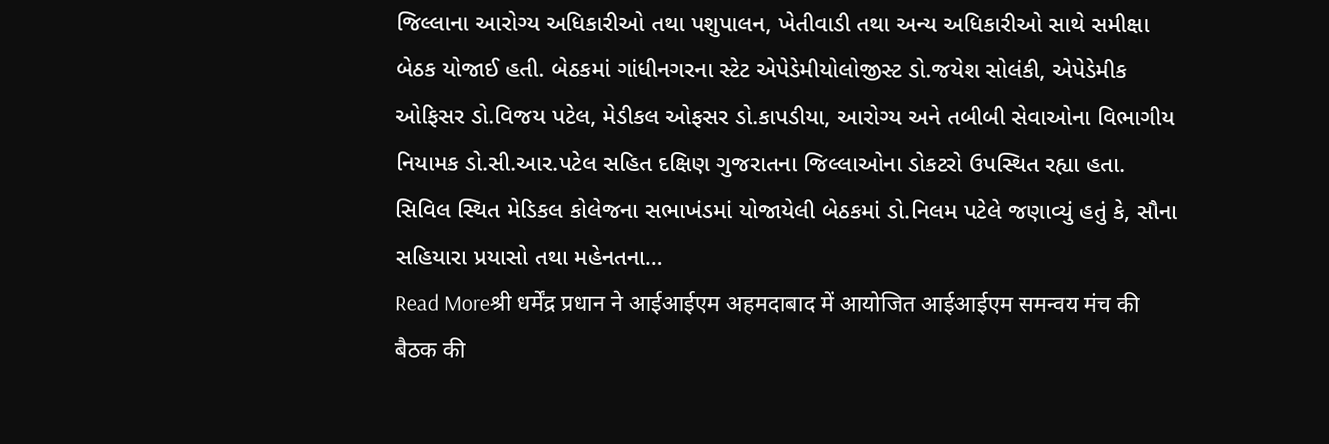જિલ્લાના આરોગ્ય અધિકારીઓ તથા પશુપાલન, ખેતીવાડી તથા અન્ય અધિકારીઓ સાથે સમીક્ષા બેઠક યોજાઈ હતી. બેઠકમાં ગાંધીનગરના સ્ટેટ એપેડેમીયોલોજીસ્ટ ડો.જયેશ સોલંકી, એપેડેમીક ઓફિસર ડો.વિજય પટેલ, મેડીકલ ઓફસર ડો.કાપડીયા, આરોગ્ય અને તબીબી સેવાઓના વિભાગીય નિયામક ડો.સી.આર.પટેલ સહિત દક્ષિણ ગુજરાતના જિલ્લાઓના ડોકટરો ઉપસ્થિત રહ્યા હતા. સિવિલ સ્થિત મેડિકલ કોલેજના સભાખંડમાં યોજાયેલી બેઠકમાં ડો.નિલમ પટેલે જણાવ્યું હતું કે, સૌના સહિયારા પ્રયાસો તથા મહેનતના…
Read Moreश्री धर्मेंद्र प्रधान ने आईआईएम अहमदाबाद में आयोजित आईआईएम समन्वय मंच की बैठक की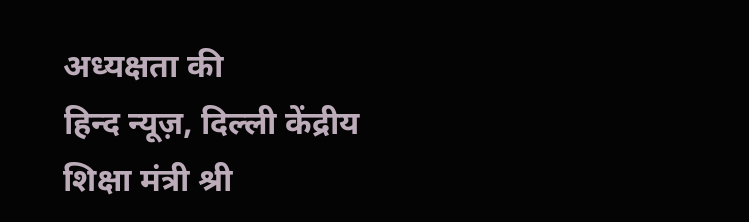अध्यक्षता की
हिन्द न्यूज़, दिल्ली केंद्रीय शिक्षा मंत्री श्री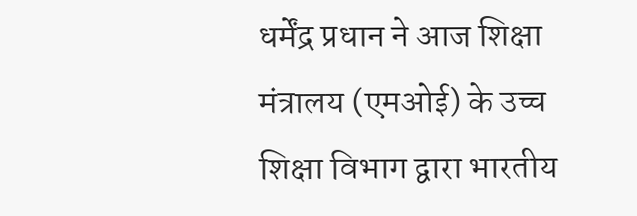धर्मेंद्र प्रधान ने आज शिक्षा मंत्रालय (एमओई) के उच्च शिक्षा विभाग द्वारा भारतीय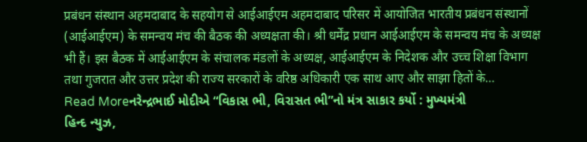प्रबंधन संस्थान अहमदाबाद के सहयोग से आईआईएम अहमदाबाद परिसर में आयोजित भारतीय प्रबंधन संस्थानों (आईआईएम) के समन्वय मंच की बैठक की अध्यक्षता की। श्री धर्मेंद्र प्रधान आईआईएम के समन्वय मंच के अध्यक्ष भी हैं। इस बैठक में आईआईएम के संचालक मंडलों के अध्यक्ष, आईआईएम के निदेशक और उच्च शिक्षा विभाग तथा गुजरात और उत्तर प्रदेश की राज्य सरकारों के वरिष्ठ अधिकारी एक साथ आए और साझा हितों के…
Read Moreનરેન્દ્રભાઈ મોદીએ “વિકાસ ભી, વિરાસત ભી”નો મંત્ર સાકાર કર્યો : મુખ્યમંત્રી
હિન્દ ન્યુઝ,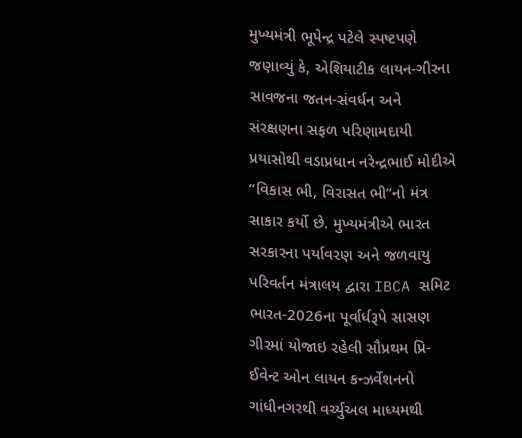મુખ્યમંત્રી ભૂપેન્દ્ર પટેલે સ્પષ્ટપણે જણાવ્યું કે, એશિયાટીક લાયન-ગીરના સાવજના જતન-સંવર્ધન અને સંરક્ષણના સફળ પરિણામદાયી પ્રયાસોથી વડાપ્રધાન નરેન્દ્રભાઈ મોદીએ “વિકાસ ભી, વિરાસત ભી”નો મંત્ર સાકાર કર્યો છે. મુખ્યમંત્રીએ ભારત સરકારના પર્યાવરણ અને જળવાયુ પરિવર્તન મંત્રાલય દ્વારા IBCA સમિટ ભારત-2026ના પૂર્વાર્ધરૂપે સાસણ ગીરમાં યોજાઇ રહેલી સૌપ્રથમ પ્રિ-ઈવેન્ટ ઓન લાયન કન્ઝર્વેશનનો ગાંધીનગરથી વર્ચ્યુઅલ માધ્યમથી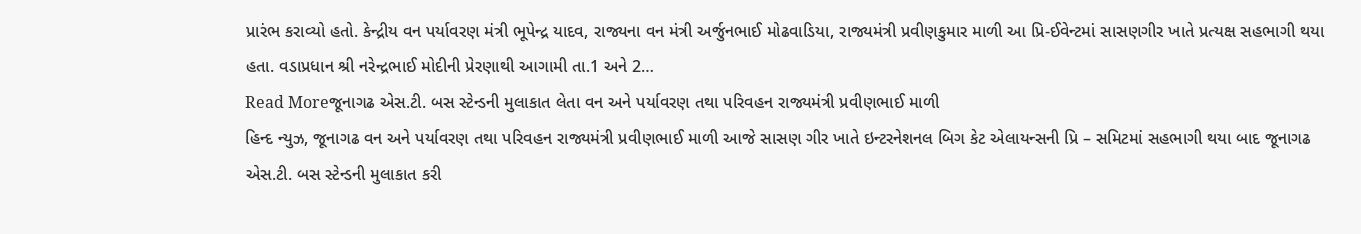પ્રારંભ કરાવ્યો હતો. કેન્દ્રીય વન પર્યાવરણ મંત્રી ભૂપેન્દ્ર યાદવ, રાજ્યના વન મંત્રી અર્જુનભાઈ મોઢવાડિયા, રાજ્યમંત્રી પ્રવીણકુમાર માળી આ પ્રિ-ઈવેન્ટમાં સાસણગીર ખાતે પ્રત્યક્ષ સહભાગી થયા હતા. વડાપ્રધાન શ્રી નરેન્દ્રભાઈ મોદીની પ્રેરણાથી આગામી તા.1 અને 2…
Read Moreજૂનાગઢ એસ.ટી. બસ સ્ટેન્ડની મુલાકાત લેતા વન અને પર્યાવરણ તથા પરિવહન રાજ્યમંત્રી પ્રવીણભાઈ માળી
હિન્દ ન્યુઝ, જૂનાગઢ વન અને પર્યાવરણ તથા પરિવહન રાજ્યમંત્રી પ્રવીણભાઈ માળી આજે સાસણ ગીર ખાતે ઇન્ટરનેશનલ બિગ કેટ એલાયન્સની પ્રિ – સમિટમાં સહભાગી થયા બાદ જૂનાગઢ એસ.ટી. બસ સ્ટેન્ડની મુલાકાત કરી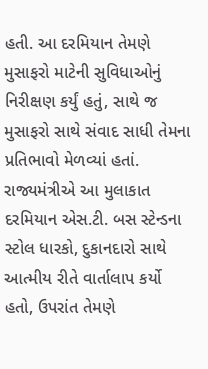હતી. આ દરમિયાન તેમણે મુસાફરો માટેની સુવિધાઓનું નિરીક્ષણ કર્યું હતું, સાથે જ મુસાફરો સાથે સંવાદ સાધી તેમના પ્રતિભાવો મેળવ્યાં હતાં. રાજ્યમંત્રીએ આ મુલાકાત દરમિયાન એસ.ટી. બસ સ્ટેન્ડના સ્ટોલ ધારકો, દુકાનદારો સાથે આત્મીય રીતે વાર્તાલાપ કર્યો હતો, ઉપરાંત તેમણે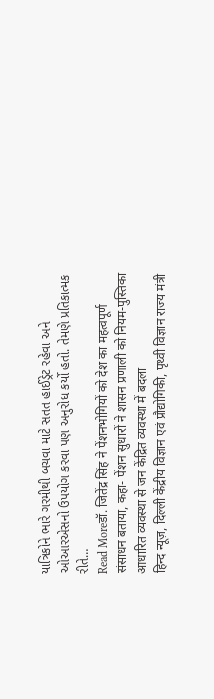યાત્રિકોને ભારે ગરમીથી બચવા માટે સતત હાઈડ્રેટ રહેવા અને ઓઆરએસનો ઉપયોગ કરવા પણ અનુરોધ કર્યો હતો. તેમણે પ્રતિકાત્મક રીતે…
Read Moreडॉ. जितेंद्र सिंह ने पेंशनभोगियों को देश का महत्वपूर्ण संसाधन बताया, कहा- पेंशन सुधारों ने शासन प्रणाली को नियम-पुस्तिका आधारित व्यवस्था से जन केंद्रित व्यवस्था में बदला
हिन्द न्यूज़, दिल्ली केंद्रीय विज्ञान एवं प्रौद्योगिकी, पृथ्वी विज्ञान राज्य मंत्री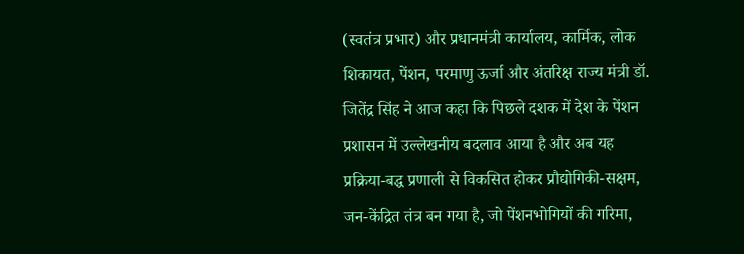(स्वतंत्र प्रभार) और प्रधानमंत्री कार्यालय, कार्मिक, लोक शिकायत, पेंशन, परमाणु ऊर्जा और अंतरिक्ष राज्य मंत्री डॉ. जितेंद्र सिंह ने आज कहा कि पिछले दशक में देश के पेंशन प्रशासन में उल्लेखनीय बदलाव आया है और अब यह प्रक्रिया-बद्ध प्रणाली से विकसित होकर प्रौद्योगिकी-सक्षम, जन-केंद्रित तंत्र बन गया है, जो पेंशनभोगियों की गरिमा,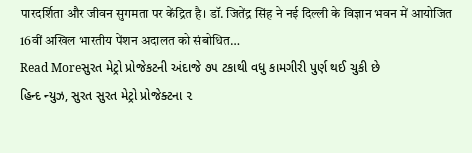पारदर्शिता और जीवन सुगमता पर केंद्रित है। डॉ. जितेंद्र सिंह ने नई दिल्ली के विज्ञान भवन में आयोजित 16वीं अखिल भारतीय पेंशन अदालत को संबोधित…
Read Moreસુરત મેટ્રો પ્રોજેકટની અંદાજે ૭૫ ટકાથી વધુ કામગીરી પુર્ણ થઈ ચુકી છે
હિન્દ ન્યુઝ, સુરત સુરત મેટ્રો પ્રોજેક્ટના ૨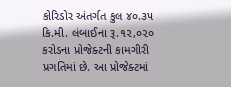કોરિડોર અંતર્ગત કુલ ૪૦.૩૫ કિ.મી. લંબાઈના રૂ.૧૨,૦૨૦ કરોડના પ્રોજેક્ટની કામગીરી પ્રગતિમાં છે. આ પ્રોજેક્ટમાં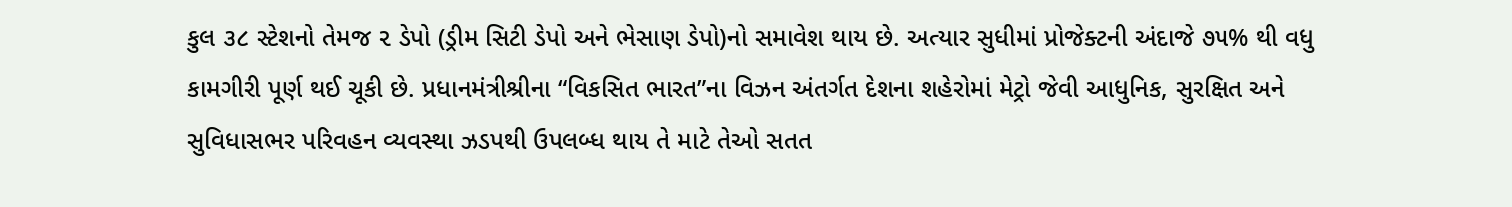કુલ ૩૮ સ્ટેશનો તેમજ ૨ ડેપો (ડ્રીમ સિટી ડેપો અને ભેસાણ ડેપો)નો સમાવેશ થાય છે. અત્યાર સુધીમાં પ્રોજેક્ટની અંદાજે ૭૫% થી વધુ કામગીરી પૂર્ણ થઈ ચૂકી છે. પ્રધાનમંત્રીશ્રીના “વિકસિત ભારત”ના વિઝન અંતર્ગત દેશના શહેરોમાં મેટ્રો જેવી આધુનિક, સુરક્ષિત અને સુવિધાસભર પરિવહન વ્યવસ્થા ઝડપથી ઉપલબ્ધ થાય તે માટે તેઓ સતત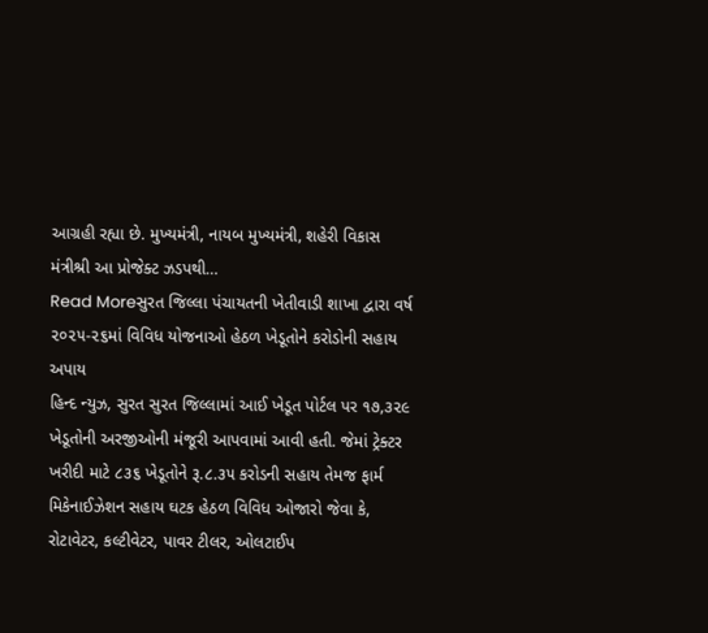આગ્રહી રહ્યા છે. મુખ્યમંત્રી, નાયબ મુખ્યમંત્રી, શહેરી વિકાસ મંત્રીશ્રી આ પ્રોજેક્ટ ઝડપથી…
Read Moreસુરત જિલ્લા પંચાયતની ખેતીવાડી શાખા દ્વારા વર્ષ ૨૦૨૫-૨૬માં વિવિધ યોજનાઓ હેઠળ ખેડૂતોને કરોડોની સહાય અપાય
હિન્દ ન્યુઝ, સુરત સુરત જિલ્લામાં આઈ ખેડૂત પોર્ટલ પર ૧૭,૩૨૯ ખેડૂતોની અરજીઓની મંજૂરી આપવામાં આવી હતી. જેમાં ટ્રેક્ટર ખરીદી માટે ૮૩૬ ખેડૂતોને રૂ.૮.૩૫ કરોડની સહાય તેમજ ફાર્મ મિકેનાઈઝેશન સહાય ઘટક હેઠળ વિવિધ ઓજારો જેવા કે, રોટાવેટર, કલ્ટીવેટર, પાવર ટીલર, ઓલટાઈપ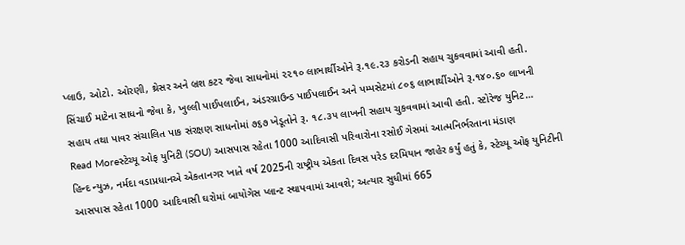પ્લાઉ, ઓટો. ઓરણી, થ્રેસર અને બ્રશ કટર જેવા સાધનોમાં ૨૨૧૦ લાભાર્થીઓને રૂ.૧૯.૨૩ કરોડની સહાય ચુકવવામાં આવી હતી. સિંચાઈ માટેના સાધનો જેવા કે, ખુલ્લી પાઈપલાઈન, અંડરગ્રાઉન્ડ પાઈપલાઈન અને પમ્પસેટમાં ૮૦૬ લાભાર્થીઓને રૂ.૧૪૦.૬૦ લાખની સહાય તથા પાવર સંચાલિત પાક સંરક્ષણ સાધનોમાં ૭૬૭ ખેડૂતોને રૂ. ૧૮.૩૫ લાખની સહાય ચુકવવામાં આવી હતી. સ્ટોરેજ યુનિટ…
Read Moreસ્ટેચ્યૂ ઓફ યુનિટી (SOU) આસપાસ રહેતા 1000 આદિવાસી પરિવારોના રસોઈ ગેસમાં આત્મનિર્ભરતાના મંડાણ
હિન્દ ન્યુઝ, નર્મદા વડાપ્રધાનએ એકતાનગર ખાતે વર્ષ 2025ની રાષ્ટ્રીય એકતા દિવસ પરેડ દરમિયાન જાહેર કર્યું હતું કે, સ્ટેચ્યૂ ઓફ યુનિટીની આસપાસ રહેતા 1000 આદિવાસી ઘરોમાં બાયોગેસ પ્લાન્ટ સ્થાપવામાં આવશે; અત્યાર સુધીમાં 665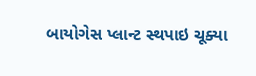બાયોગેસ પ્લાન્ટ સ્થપાઇ ચૂક્યા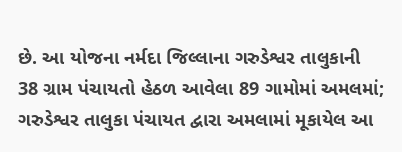છે. આ યોજના નર્મદા જિલ્લાના ગરુડેશ્વર તાલુકાની 38 ગ્રામ પંચાયતો હેઠળ આવેલા 89 ગામોમાં અમલમાં; ગરુડેશ્વર તાલુકા પંચાયત દ્વારા અમલામાં મૂકાયેલ આ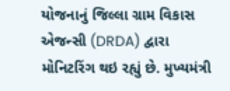યોજનાનું જિલ્લા ગ્રામ વિકાસ એજન્સી (DRDA) દ્વારા મોનિટરિંગ થઇ રહ્યું છે. મુખ્યમંત્રી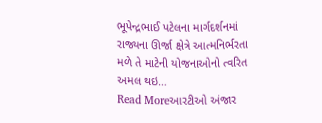ભૂપેન્દ્રભાઈ પટેલના માર્ગદર્શનમાં રાજ્યના ઊર્જા ક્ષેત્રે આત્મનિર્ભરતા મળે તે માટેની યોજનાઓનો ત્વરિત અમલ થઇ…
Read Moreઆરટીઓ અંજાર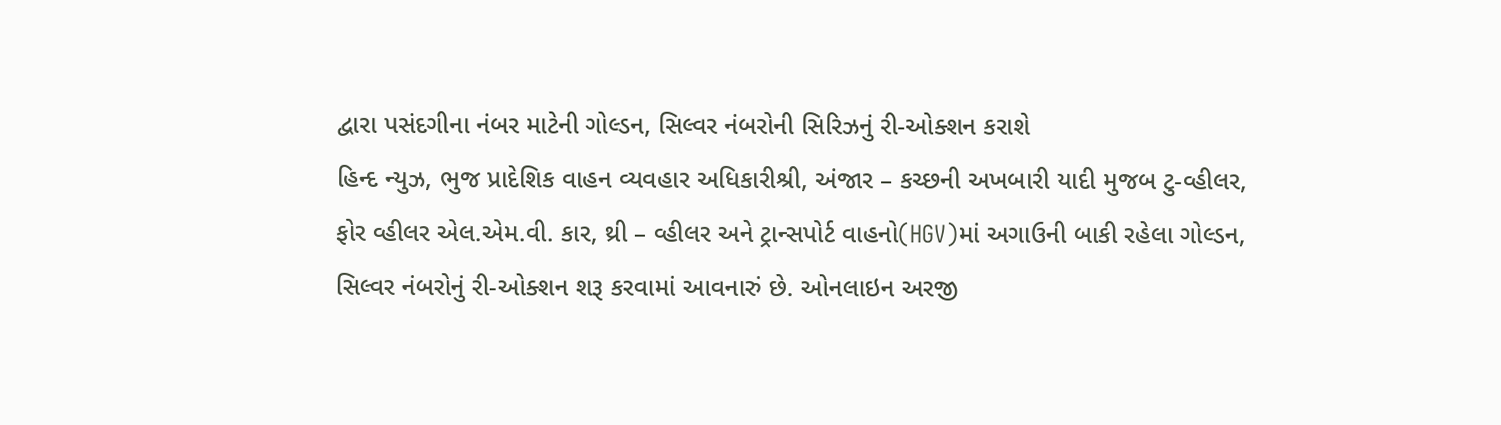દ્વારા પસંદગીના નંબર માટેની ગોલ્ડન, સિલ્વર નંબરોની સિરિઝનું રી-ઓક્શન કરાશે
હિન્દ ન્યુઝ, ભુજ પ્રાદેશિક વાહન વ્યવહાર અધિકારીશ્રી, અંજાર – કચ્છની અખબારી યાદી મુજબ ટુ-વ્હીલર, ફોર વ્હીલર એલ.એમ.વી. કાર, થ્રી – વ્હીલર અને ટ્રાન્સપોર્ટ વાહનો(HGV)માં અગાઉની બાકી રહેલા ગોલ્ડન, સિલ્વર નંબરોનું રી-ઓક્શન શરૂ કરવામાં આવનારું છે. ઓનલાઇન અરજી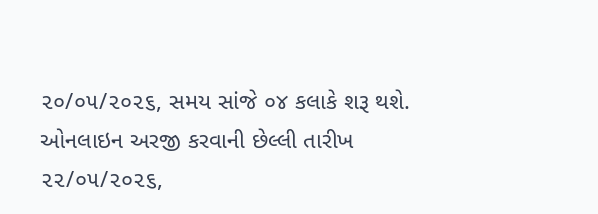૨૦/૦૫/૨૦૨૬, સમય સાંજે ૦૪ કલાકે શરૂ થશે. ઓનલાઇન અરજી કરવાની છેલ્લી તારીખ ૨૨/૦૫/૨૦૨૬,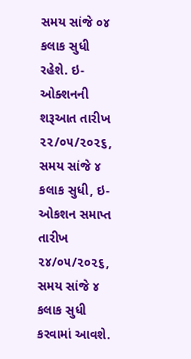સમય સાંજે ૦૪ કલાક સુધી રહેશે. ઇ-ઓક્શનની શરૂઆત તારીખ ૨૨/૦૫/૨૦૨૬, સમય સાંજે ૪ કલાક સુધી, ઇ-ઓકશન સમાપ્ત તારીખ ૨૪/૦૫/૨૦૨૬, સમય સાંજે ૪ કલાક સુધી કરવામાં આવશે.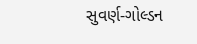સુવર્ણ-ગોલ્ડન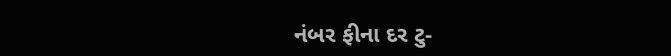નંબર ફીના દર ટુ-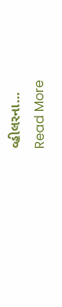વ્હીલરના…
Read More